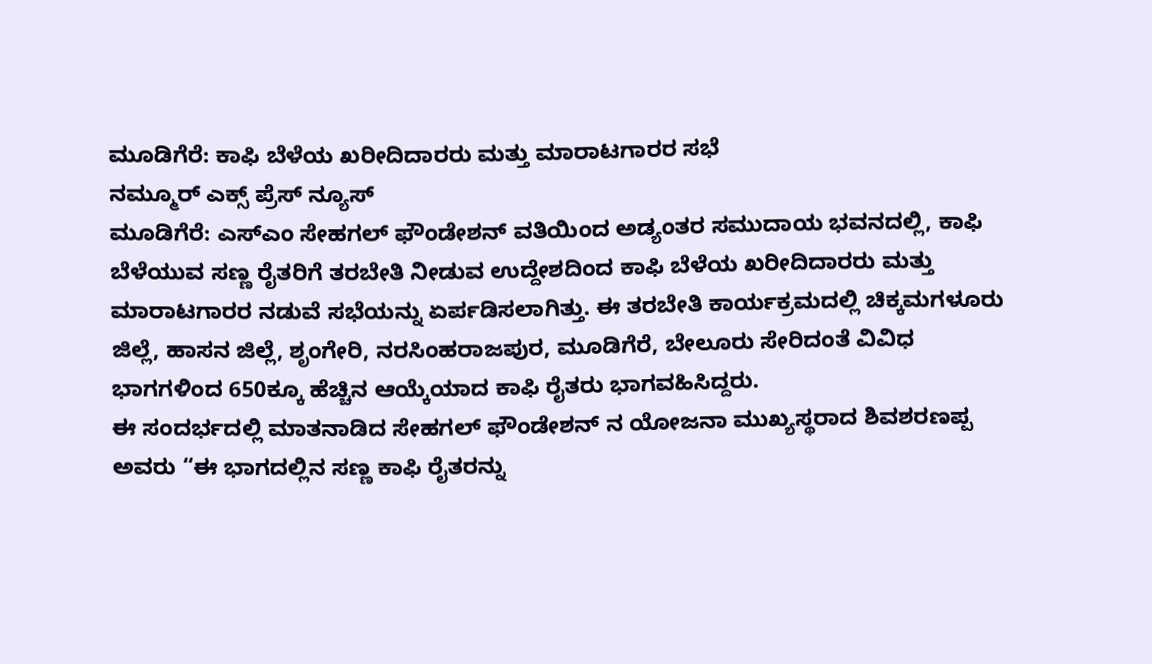ಮೂಡಿಗೆರೆ: ಕಾಫಿ ಬೆಳೆಯ ಖರೀದಿದಾರರು ಮತ್ತು ಮಾರಾಟಗಾರರ ಸಭೆ
ನಮ್ಮೂರ್ ಎಕ್ಸ್ ಪ್ರೆಸ್ ನ್ಯೂಸ್
ಮೂಡಿಗೆರೆ: ಎಸ್ಎಂ ಸೇಹಗಲ್ ಫೌಂಡೇಶನ್ ವತಿಯಿಂದ ಅಡ್ಯಂತರ ಸಮುದಾಯ ಭವನದಲ್ಲಿ, ಕಾಫಿ ಬೆಳೆಯುವ ಸಣ್ಣ ರೈತರಿಗೆ ತರಬೇತಿ ನೀಡುವ ಉದ್ದೇಶದಿಂದ ಕಾಫಿ ಬೆಳೆಯ ಖರೀದಿದಾರರು ಮತ್ತು ಮಾರಾಟಗಾರರ ನಡುವೆ ಸಭೆಯನ್ನು ಏರ್ಪಡಿಸಲಾಗಿತ್ತು. ಈ ತರಬೇತಿ ಕಾರ್ಯಕ್ರಮದಲ್ಲಿ ಚಿಕ್ಕಮಗಳೂರು ಜಿಲ್ಲೆ, ಹಾಸನ ಜಿಲ್ಲೆ, ಶೃಂಗೇರಿ, ನರಸಿಂಹರಾಜಪುರ, ಮೂಡಿಗೆರೆ, ಬೇಲೂರು ಸೇರಿದಂತೆ ವಿವಿಧ ಭಾಗಗಳಿಂದ 650ಕ್ಕೂ ಹೆಚ್ಚಿನ ಆಯ್ಕೆಯಾದ ಕಾಫಿ ರೈತರು ಭಾಗವಹಿಸಿದ್ದರು.
ಈ ಸಂದರ್ಭದಲ್ಲಿ ಮಾತನಾಡಿದ ಸೇಹಗಲ್ ಫೌಂಡೇಶನ್ ನ ಯೋಜನಾ ಮುಖ್ಯಸ್ಥರಾದ ಶಿವಶರಣಪ್ಪ ಅವರು “ಈ ಭಾಗದಲ್ಲಿನ ಸಣ್ಣ ಕಾಫಿ ರೈತರನ್ನು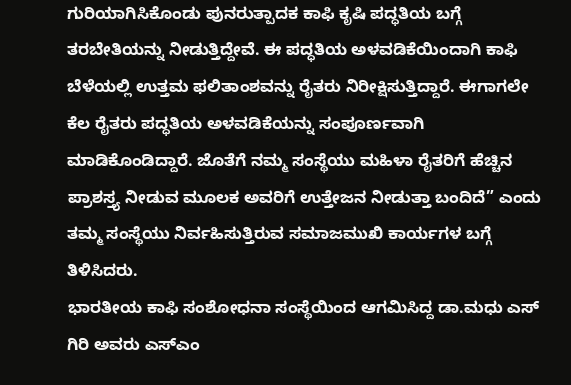ಗುರಿಯಾಗಿಸಿಕೊಂಡು ಪುನರುತ್ಪಾದಕ ಕಾಫಿ ಕೃಷಿ ಪದ್ಧತಿಯ ಬಗ್ಗೆ ತರಬೇತಿಯನ್ನು ನೀಡುತ್ತಿದ್ದೇವೆ. ಈ ಪದ್ಧತಿಯ ಅಳವಡಿಕೆಯಿಂದಾಗಿ ಕಾಫಿ ಬೆಳೆಯಲ್ಲಿ ಉತ್ತಮ ಫಲಿತಾಂಶವನ್ನು ರೈತರು ನಿರೀಕ್ಷಿಸುತ್ತಿದ್ದಾರೆ. ಈಗಾಗಲೇ ಕೆಲ ರೈತರು ಪದ್ಧತಿಯ ಅಳವಡಿಕೆಯನ್ನು ಸಂಪೂರ್ಣವಾಗಿ ಮಾಡಿಕೊಂಡಿದ್ದಾರೆ. ಜೊತೆಗೆ ನಮ್ಮ ಸಂಸ್ಥೆಯು ಮಹಿಳಾ ರೈತರಿಗೆ ಹೆಚ್ಚಿನ ಪ್ರಾಶಸ್ತ್ಯ ನೀಡುವ ಮೂಲಕ ಅವರಿಗೆ ಉತ್ತೇಜನ ನೀಡುತ್ತಾ ಬಂದಿದೆ” ಎಂದು ತಮ್ಮ ಸಂಸ್ಥೆಯು ನಿರ್ವಹಿಸುತ್ತಿರುವ ಸಮಾಜಮುಖಿ ಕಾರ್ಯಗಳ ಬಗ್ಗೆ ತಿಳಿಸಿದರು.
ಭಾರತೀಯ ಕಾಫಿ ಸಂಶೋಧನಾ ಸಂಸ್ಥೆಯಿಂದ ಆಗಮಿಸಿದ್ದ ಡಾ.ಮಧು ಎಸ್ ಗಿರಿ ಅವರು ಎಸ್ಎಂ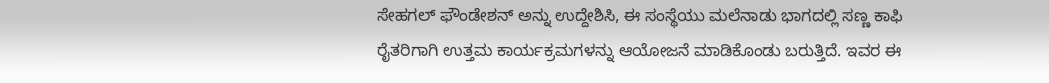ಸೇಹಗಲ್ ಫೌಂಡೇಶನ್ ಅನ್ನು ಉದ್ದೇಶಿಸಿ, ಈ ಸಂಸ್ಥೆಯು ಮಲೆನಾಡು ಭಾಗದಲ್ಲಿ ಸಣ್ಣ ಕಾಫಿ ರೈತರಿಗಾಗಿ ಉತ್ತಮ ಕಾರ್ಯಕ್ರಮಗಳನ್ನು ಆಯೋಜನೆ ಮಾಡಿಕೊಂಡು ಬರುತ್ತಿದೆ. ಇವರ ಈ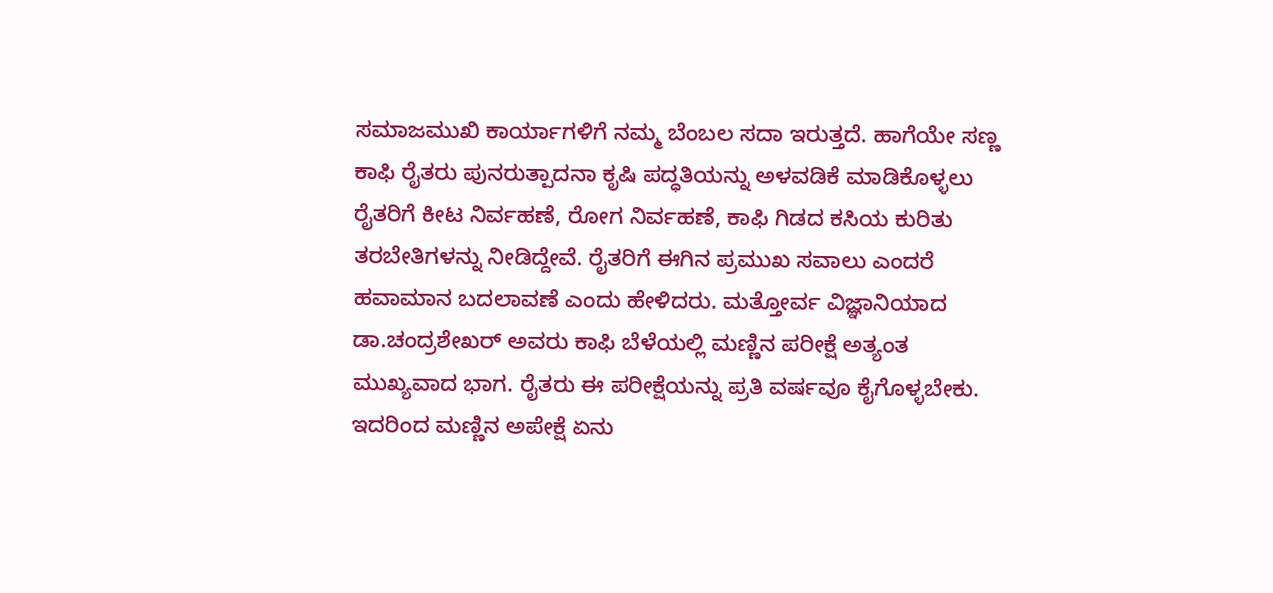ಸಮಾಜಮುಖಿ ಕಾರ್ಯಾಗಳಿಗೆ ನಮ್ಮ ಬೆಂಬಲ ಸದಾ ಇರುತ್ತದೆ. ಹಾಗೆಯೇ ಸಣ್ಣ ಕಾಫಿ ರೈತರು ಪುನರುತ್ಪಾದನಾ ಕೃಷಿ ಪದ್ಧತಿಯನ್ನು ಅಳವಡಿಕೆ ಮಾಡಿಕೊಳ್ಳಲು ರೈತರಿಗೆ ಕೀಟ ನಿರ್ವಹಣೆ, ರೋಗ ನಿರ್ವಹಣೆ, ಕಾಫಿ ಗಿಡದ ಕಸಿಯ ಕುರಿತು ತರಬೇತಿಗಳನ್ನು ನೀಡಿದ್ದೇವೆ. ರೈತರಿಗೆ ಈಗಿನ ಪ್ರಮುಖ ಸವಾಲು ಎಂದರೆ ಹವಾಮಾನ ಬದಲಾವಣೆ ಎಂದು ಹೇಳಿದರು. ಮತ್ತೋರ್ವ ವಿಜ್ಞಾನಿಯಾದ ಡಾ.ಚಂದ್ರಶೇಖರ್ ಅವರು ಕಾಫಿ ಬೆಳೆಯಲ್ಲಿ ಮಣ್ಣಿನ ಪರೀಕ್ಷೆ ಅತ್ಯಂತ ಮುಖ್ಯವಾದ ಭಾಗ. ರೈತರು ಈ ಪರೀಕ್ಷೆಯನ್ನು ಪ್ರತಿ ವರ್ಷವೂ ಕೈಗೊಳ್ಳಬೇಕು.
ಇದರಿಂದ ಮಣ್ಣಿನ ಅಪೇಕ್ಷೆ ಏನು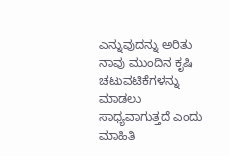ಎನ್ನುವುದನ್ನು ಅರಿತು ನಾವು ಮುಂದಿನ ಕೃಷಿ ಚಟುವಟಿಕೆಗಳನ್ನು ಮಾಡಲು ಸಾಧ್ಯವಾಗುತ್ತದೆ ಎಂದು ಮಾಹಿತಿ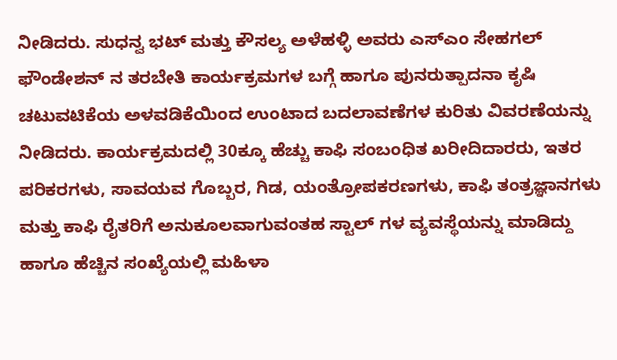ನೀಡಿದರು. ಸುಧನ್ವ ಭಟ್ ಮತ್ತು ಕೌಸಲ್ಯ ಅಳೆಹಳ್ಳಿ ಅವರು ಎಸ್ಎಂ ಸೇಹಗಲ್ ಫೌಂಡೇಶನ್ ನ ತರಬೇತಿ ಕಾರ್ಯಕ್ರಮಗಳ ಬಗ್ಗೆ ಹಾಗೂ ಪುನರುತ್ಪಾದನಾ ಕೃಷಿ ಚಟುವಟಿಕೆಯ ಅಳವಡಿಕೆಯಿಂದ ಉಂಟಾದ ಬದಲಾವಣೆಗಳ ಕುರಿತು ವಿವರಣೆಯನ್ನು ನೀಡಿದರು. ಕಾರ್ಯಕ್ರಮದಲ್ಲಿ 30ಕ್ಕೂ ಹೆಚ್ಚು ಕಾಫಿ ಸಂಬಂಧಿತ ಖರೀದಿದಾರರು, ಇತರ ಪರಿಕರಗಳು, ಸಾವಯವ ಗೊಬ್ಬರ, ಗಿಡ, ಯಂತ್ರೋಪಕರಣಗಳು, ಕಾಫಿ ತಂತ್ರಜ್ಞಾನಗಳು ಮತ್ತು ಕಾಫಿ ರೈತರಿಗೆ ಅನುಕೂಲವಾಗುವಂತಹ ಸ್ಟಾಲ್ ಗಳ ವ್ಯವಸ್ಥೆಯನ್ನು ಮಾಡಿದ್ದು ಹಾಗೂ ಹೆಚ್ಚಿನ ಸಂಖ್ಯೆಯಲ್ಲಿ ಮಹಿಳಾ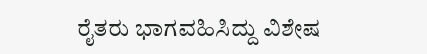ರೈತರು ಭಾಗವಹಿಸಿದ್ದು ವಿಶೇಷ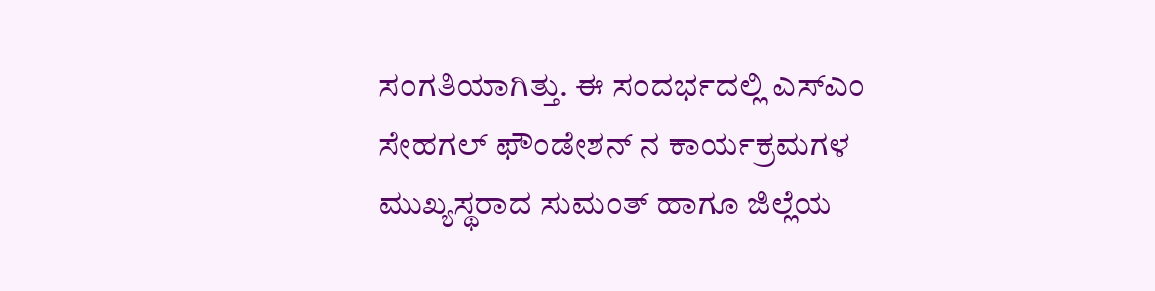ಸಂಗತಿಯಾಗಿತ್ತು. ಈ ಸಂದರ್ಭದಲ್ಲಿ ಎಸ್ಎಂ ಸೇಹಗಲ್ ಫೌಂಡೇಶನ್ ನ ಕಾರ್ಯಕ್ರಮಗಳ ಮುಖ್ಯಸ್ಥರಾದ ಸುಮಂತ್ ಹಾಗೂ ಜಿಲ್ಲೆಯ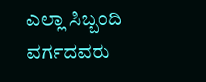ಎಲ್ಲಾ ಸಿಬ್ಬಂದಿ ವರ್ಗದವರು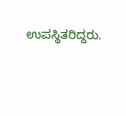ಉಪಸ್ಥಿತರಿದ್ದರು.